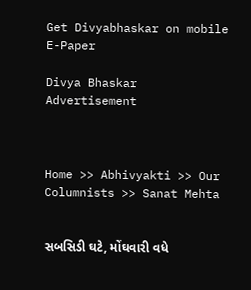Get Divyabhaskar on mobile   E-Paper

Divya Bhaskar
Advertisement



Home >> Abhivyakti >> Our Columnists >> Sanat Mehta


સબસિડી ઘટે, મોંઘવારી વધે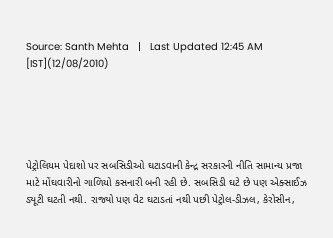Source: Santh Mehta   |   Last Updated 12:45 AM [IST](12/08/2010)





પેટ્રોલિયમ પેદાશો પર સબસિડીઓ ઘટાડવાની કેન્દ્ર સરકારની નીતિ સામાન્ય પ્રજા માટે મોંઘવારીનો ગાળિયો કસનારી બની રહી છે. સબસિડી ઘટે છે પણ એક્સાઈઝ ડ્યૂટી ઘટતી નથી. રાજ્યો પણ વેટ ઘટાડતાં નથી પછી પેટ્રોલ-ડીઝલ, કેરોસીન,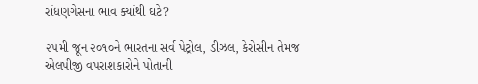રાંધણગેસના ભાવ ક્યાંથી ઘટે?

૨૫મી જૂન ૨૦૧૦ને ભારતના સર્વ પેટ્રોલ, ડીઝલ, કેરોસીન તેમજ એલપીજી વપરાશકારોને પોતાની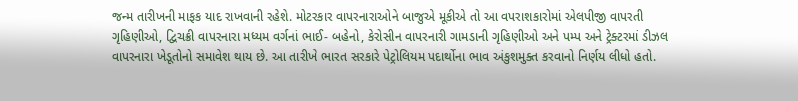જન્મ તારીખની માફક યાદ રાખવાની રહેશે. મોટરકાર વાપરનારાઓને બાજુએ મૂકીએ તો આ વપરાશકારોમાં એલપીજી વાપરતી ગૃહિણીઓ, દ્વિચક્રી વાપરનારા મધ્યમ વર્ગનાં ભાઈ- બહેનો, કેરોસીન વાપરનારી ગામડાની ગૃહિણીઓ અને પમ્પ અને ટ્રેક્ટરમાં ડીઝલ વાપરનારા ખેડૂતોનો સમાવેશ થાય છે. આ તારીખે ભારત સરકારે પેટ્રોલિયમ પદાર્થોના ભાવ અંકુશમુક્ત કરવાનો નિર્ણય લીધો હતો.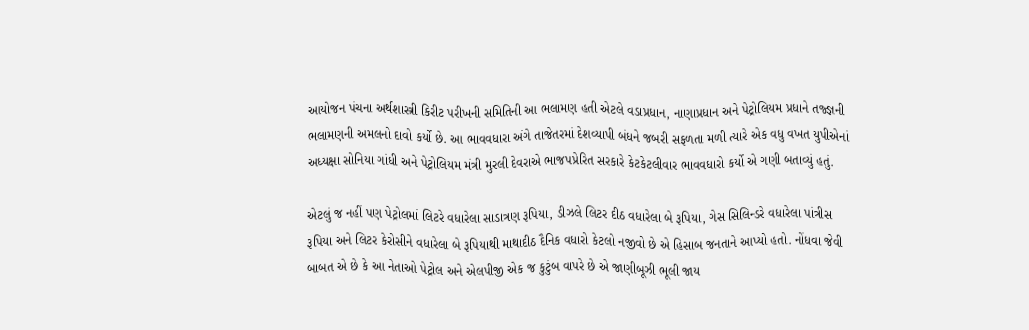આયોજન પંચના અર્થશાસ્ત્રી કિરીટ પરીખની સમિતિની આ ભલામણ હતી એટલે વડાપ્રધાન, નાણાપ્રધાન અને પેટ્રોલિયમ પ્રધાને તજ્જ્ઞની ભલામણની અમલનો દાવો કર્યો છે. આ ભાવવધારા અંગે તાજેતરમાં દેશવ્યાપી બંધને જબરી સફળતા મળી ત્યારે એક વધુ વખત યુપીએનાં અધ્યક્ષા સોનિયા ગાંધી અને પેટ્રોલિયમ મંત્રી મુરલી દેવરાએ ભાજપપ્રેરિત સરકારે કેટકેટલીવાર ભાવવધારો કર્યો એ ગણી બતાવ્યું હતું.

એટલું જ નહીં પણ પેટ્રોલમાં લિટરે વધારેલા સાડાત્રણ રૂપિયા, ડીઝલે લિટર દીઠ વધારેલા બે રૂપિયા, ગેસ સિલિન્ડરે વધારેલા પાંત્રીસ રૂપિયા અને લિટર કેરોસીને વધારેલા બે રૂપિયાથી માથાદીઠ દૈનિક વધારો કેટલો નજીવો છે એ હિસાબ જનતાને આપ્યો હતો. નોંધવા જેવી બાબત એ છે કે આ નેતાઓ પેટ્રોલ અને એલપીજી એક જ કુટુંબ વાપરે છે એ જાણીબૂઝી ભૂલી જાય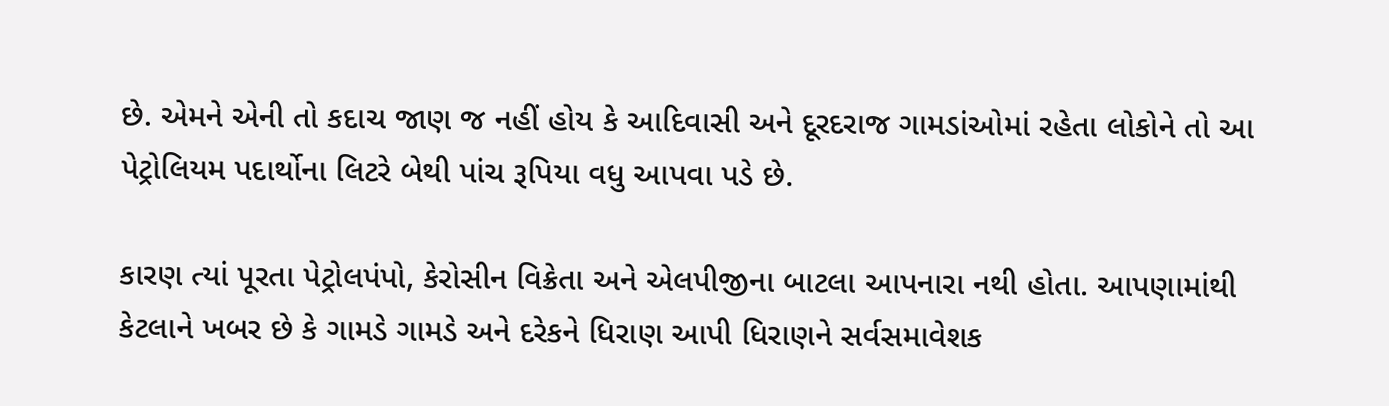છે. એમને એની તો કદાચ જાણ જ નહીં હોય કે આદિવાસી અને દૂરદરાજ ગામડાંઓમાં રહેતા લોકોને તો આ પેટ્રોલિયમ પદાર્થોના લિટરે બેથી પાંચ રૂપિયા વધુ આપવા પડે છે.

કારણ ત્યાં પૂરતા પેટ્રોલપંપો, કેરોસીન વિક્રેતા અને એલપીજીના બાટલા આપનારા નથી હોતા. આપણામાંથી કેટલાને ખબર છે કે ગામડે ગામડે અને દરેકને ધિરાણ આપી ધિરાણને સર્વસમાવેશક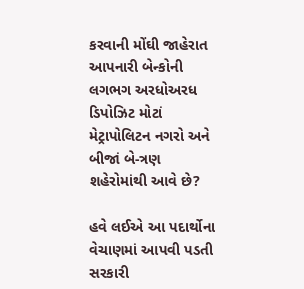કરવાની મોંઘી જાહેરાત આપનારી બેન્કોની લગભગ અરધોઅરધ ડિપોઝિટ મોટાં મેટ્રાપોલિટન નગરો અને બીજાં બે-ત્રણ શહેરોમાંથી આવે છે?

હવે લઈએ આ પદાર્થોના વેચાણમાં આપવી પડતી સરકારી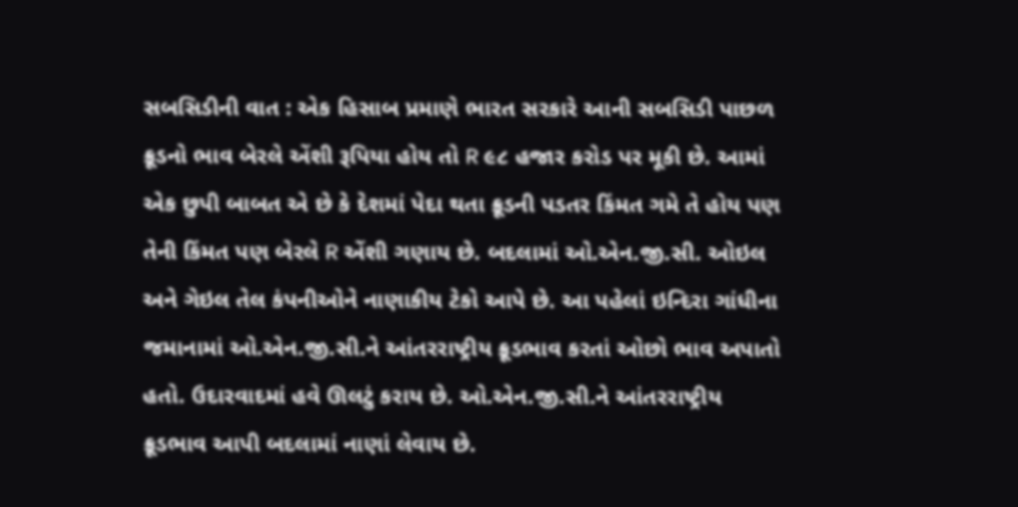સબસિડીની વાત : એક હિસાબ પ્રમાણે ભારત સરકારે આની સબસિડી પાછળ ક્રૂડનો ભાવ બેરલે એંશી રૂપિયા હોય તો R ૯૮ હજાર કરોડ પર મૂકી છે. આમાં એક છુપી બાબત એ છે કે દેશમાં પેદા થતા ક્રૂડની પડતર કિંમત ગમે તે હોય પણ તેની કિંમત પણ બેરલે R એંશી ગણાય છે. બદલામાં ઓ.એન.જી.સી. ઓઇલ અને ગેઇલ તેલ કંપનીઓને નાણાકીય ટેકો આપે છે. આ પહેલાં ઇન્દિરા ગાંધીના જમાનામાં ઓ.એન.જી.સી.ને આંતરરાષ્ટ્રીય ક્રૂડભાવ કરતાં ઓછો ભાવ અપાતો હતો. ઉદારવાદમાં હવે ઊલટું કરાય છે. ઓ.એન.જી.સી.ને આંતરરાષ્ટ્રીય ક્રૂડભાવ આપી બદલામાં નાણાં લેવાય છે.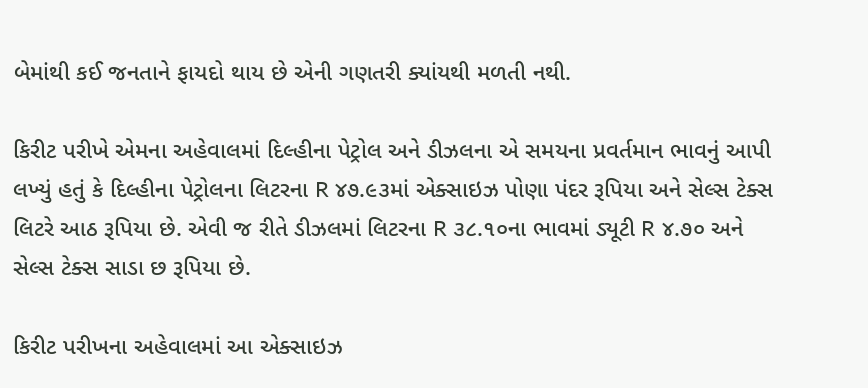બેમાંથી કઈ જનતાને ફાયદો થાય છે એની ગણતરી ક્યાંયથી મળતી નથી.

કિરીટ પરીખે એમના અહેવાલમાં દિલ્હીના પેટ્રોલ અને ડીઝલના એ સમયના પ્રવર્તમાન ભાવનું આપી લખ્યું હતું કે દિલ્હીના પેટ્રોલના લિટરના R ૪૭.૯૩માં એક્સાઇઝ પોણા પંદર રૂપિયા અને સેલ્સ ટેક્સ લિટરે આઠ રૂપિયા છે. એવી જ રીતે ડીઝલમાં લિટરના R ૩૮.૧૦ના ભાવમાં ડ્યૂટી R ૪.૭૦ અને સેલ્સ ટેક્સ સાડા છ રૂપિયા છે.

કિરીટ પરીખના અહેવાલમાં આ એક્સાઇઝ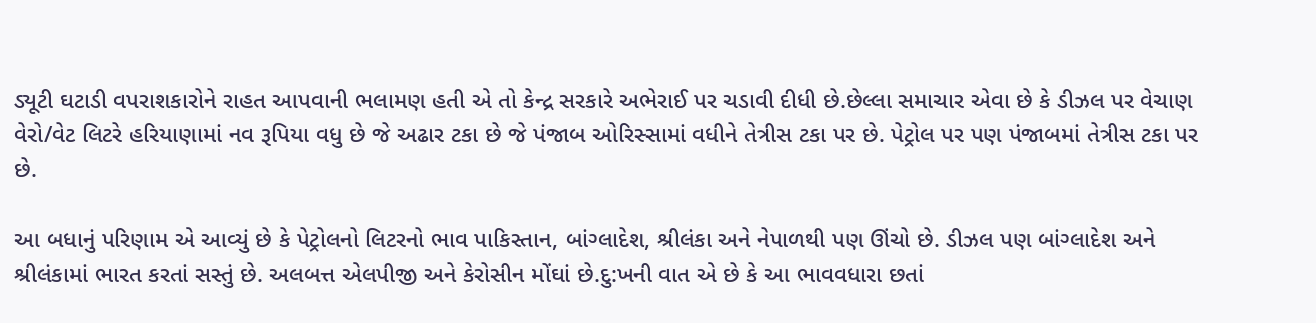ડ્યૂટી ઘટાડી વપરાશકારોને રાહત આપવાની ભલામણ હતી એ તો કેન્દ્ર સરકારે અભેરાઈ પર ચડાવી દીધી છે.છેલ્લા સમાચાર એવા છે કે ડીઝલ પર વેચાણ વેરો/વેટ લિટરે હરિયાણામાં નવ રૂપિયા વધુ છે જે અઢાર ટકા છે જે પંજાબ ઓરિસ્સામાં વધીને તેત્રીસ ટકા પર છે. પેટ્રોલ પર પણ પંજાબમાં તેત્રીસ ટકા પર છે.

આ બધાનું પરિણામ એ આવ્યું છે કે પેટ્રોલનો લિટરનો ભાવ પાકિસ્તાન, બાંગ્લાદેશ, શ્રીલંકા અને નેપાળથી પણ ઊંચો છે. ડીઝલ પણ બાંગ્લાદેશ અને શ્રીલંકામાં ભારત કરતાં સસ્તું છે. અલબત્ત એલપીજી અને કેરોસીન મોંઘાં છે.દુ:ખની વાત એ છે કે આ ભાવવધારા છતાં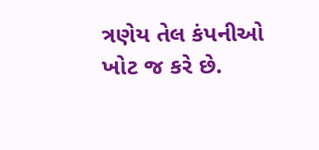ત્રણેય તેલ કંપનીઓ ખોટ જ કરે છે.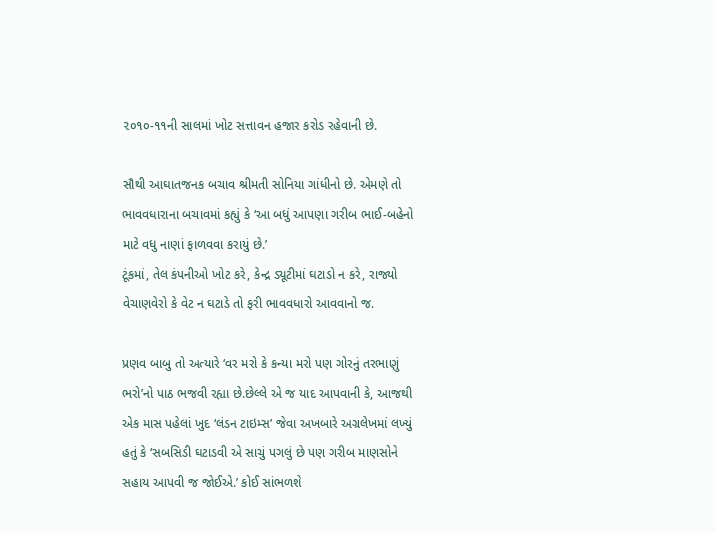૨૦૧૦-૧૧ની સાલમાં ખોટ સત્તાવન હજાર કરોડ રહેવાની છે.

સૌથી આઘાતજનક બચાવ શ્રીમતી સોનિયા ગાંધીનો છે. એમણે તો ભાવવધારાના બચાવમાં કહ્યું કે ‘આ બધું આપણા ગરીબ ભાઈ-બહેનો માટે વધુ નાણાં ફાળવવા કરાયું છે.’
ટૂંકમાં, તેલ કંપનીઓ ખોટ કરે, કેન્દ્ર ડ્યૂટીમાં ઘટાડો ન કરે, રાજ્યો વેચાણવેરો કે વેટ ન ઘટાડે તો ફરી ભાવવધારો આવવાનો જ.

પ્રણવ બાબુ તો અત્યારે ‘વર મરો કે કન્યા મરો પણ ગોરનું તરભાણું ભરો’નો પાઠ ભજવી રહ્યા છે.છેલ્લે એ જ યાદ આપવાની કે, આજથી એક માસ પહેલાં ખુદ ‘લંડન ટાઇમ્સ’ જેવા અખબારે અગ્રલેખમાં લખ્યું હતું કે ‘સબસિડી ઘટાડવી એ સાચું પગલું છે પણ ગરીબ માણસોને સહાય આપવી જ જોઈએ.’ કોઈ સાંભળશે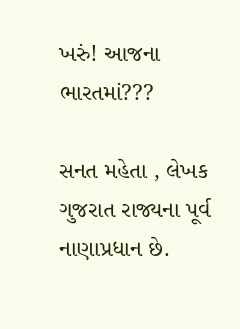ખરું! આજના ભારતમાં???

સનત મહેતા , લેખક ગુજરાત રાજ્યના પૂર્વ નાણાપ્રધાન છે.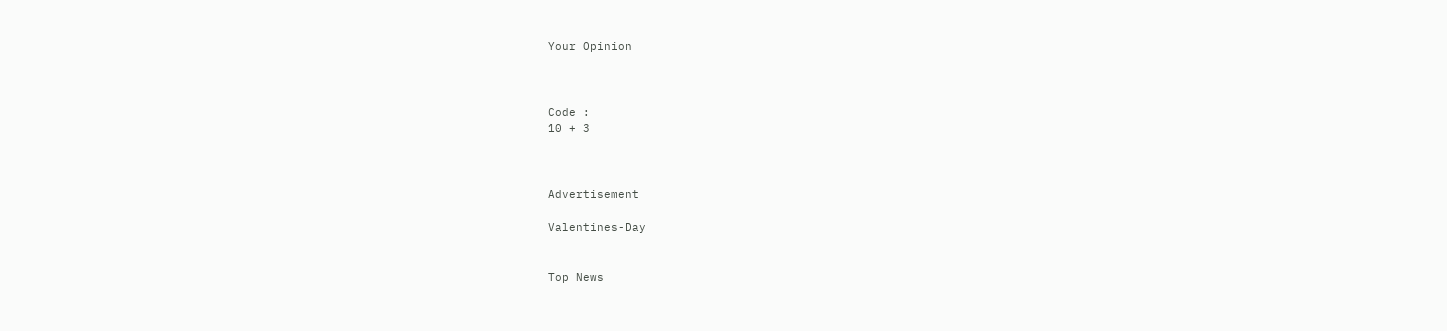Your Opinion



Code :
10 + 3



Advertisement

Valentines-Day


Top News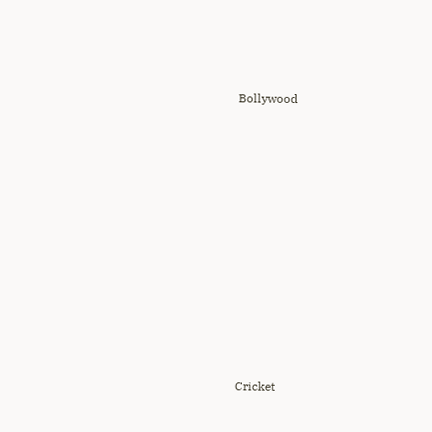Bollywood











Cricket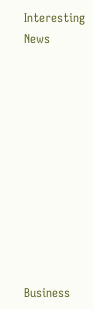Interesting News











Business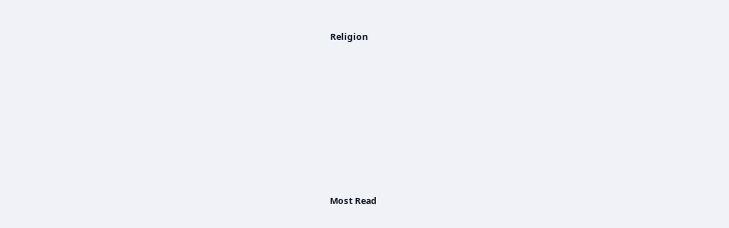Religion











Most Read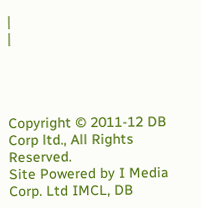|
|




Copyright © 2011-12 DB Corp ltd., All Rights Reserved.
Site Powered by I Media Corp. Ltd IMCL, DB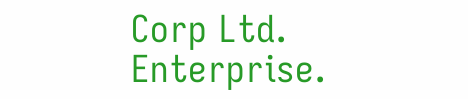Corp Ltd. Enterprise.